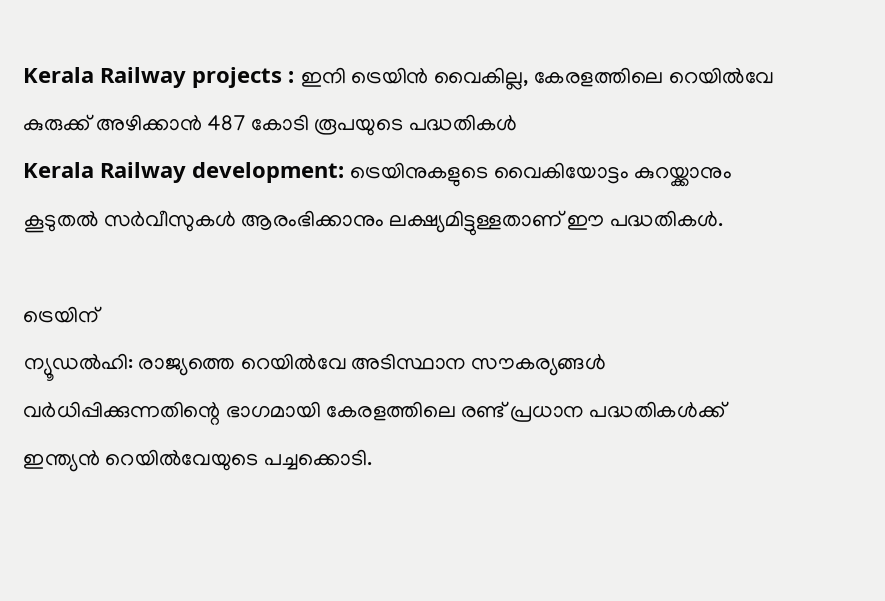Kerala Railway projects : ഇനി ട്രെയിൻ വൈകില്ല, കേരളത്തിലെ റെയിൽവേ കുരുക്ക് അഴിക്കാൻ 487 കോടി രൂപയുടെ പദ്ധതികൾ
Kerala Railway development: ട്രെയിനുകളുടെ വൈകിയോട്ടം കുറയ്ക്കാനും കൂടുതൽ സർവീസുകൾ ആരംഭിക്കാനും ലക്ഷ്യമിട്ടുള്ളതാണ് ഈ പദ്ധതികൾ.

ട്രെയിന്
ന്യൂഡൽഹി: രാജ്യത്തെ റെയിൽവേ അടിസ്ഥാന സൗകര്യങ്ങൾ വർധിപ്പിക്കുന്നതിന്റെ ഭാഗമായി കേരളത്തിലെ രണ്ട് പ്രധാന പദ്ധതികൾക്ക് ഇന്ത്യൻ റെയിൽവേയുടെ പച്ചക്കൊടി.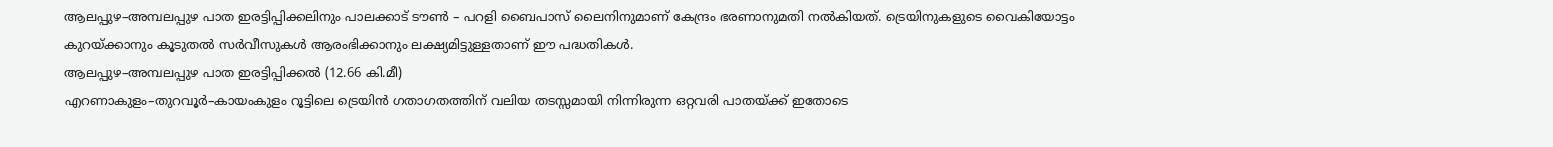ആലപ്പുഴ–അമ്പലപ്പുഴ പാത ഇരട്ടിപ്പിക്കലിനും പാലക്കാട് ടൗൺ – പറളി ബൈപാസ് ലൈനിനുമാണ് കേന്ദ്രം ഭരണാനുമതി നൽകിയത്. ട്രെയിനുകളുടെ വൈകിയോട്ടം കുറയ്ക്കാനും കൂടുതൽ സർവീസുകൾ ആരംഭിക്കാനും ലക്ഷ്യമിട്ടുള്ളതാണ് ഈ പദ്ധതികൾ.
ആലപ്പുഴ–അമ്പലപ്പുഴ പാത ഇരട്ടിപ്പിക്കൽ (12.66 കി.മീ)
എറണാകുളം–തുറവൂർ–കായംകുളം റൂട്ടിലെ ട്രെയിൻ ഗതാഗതത്തിന് വലിയ തടസ്സമായി നിന്നിരുന്ന ഒറ്റവരി പാതയ്ക്ക് ഇതോടെ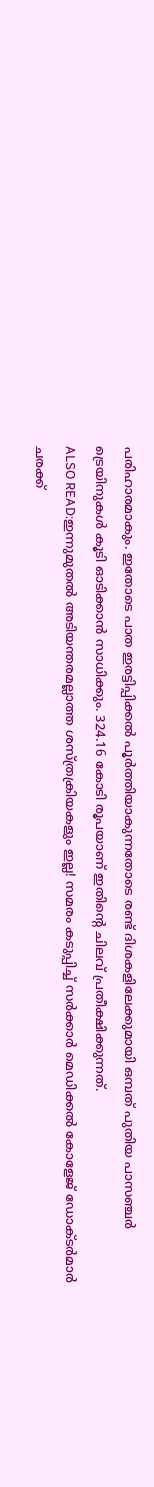പരിഹാരമാകും. ഇതോടെ പാത ഇരട്ടിപ്പിക്കൽ പൂർത്തിയാകുന്നതോടെ രണ്ട് ദിശകളിലേക്കുമായി ഒമ്പത് പുതിയ പാസഞ്ചർ ട്രെയിനുകൾ കൂടി ഓടിക്കാൻ സാധിക്കും. 324.16 കോടി രൂപയാണ് ഇതിന്റെ ചിലവ് പ്രതീക്ഷിക്കുന്നത്.
ALSO READ:ഇന്നുമുതൽ അടിയന്തരമല്ലാത്ത ശസ്ത്രക്രിയകളും ഇല്ല! സമരം കടുപ്പിച്ച് സർക്കാർ മെഡിക്കൽ കോളേജ് ഡോക്ടർമാർ
ചരക്ക്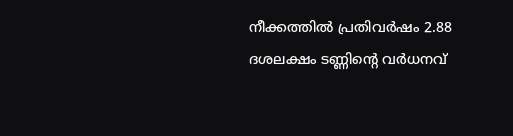നീക്കത്തിൽ പ്രതിവർഷം 2.88 ദശലക്ഷം ടണ്ണിന്റെ വർധനവ്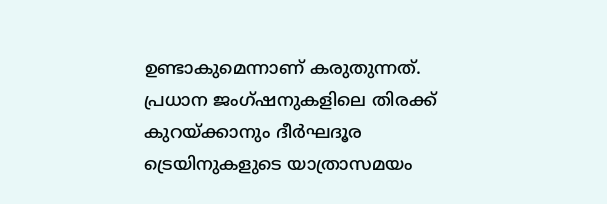ഉണ്ടാകുമെന്നാണ് കരുതുന്നത്. പ്രധാന ജംഗ്ഷനുകളിലെ തിരക്ക് കുറയ്ക്കാനും ദീർഘദൂര ട്രെയിനുകളുടെ യാത്രാസമയം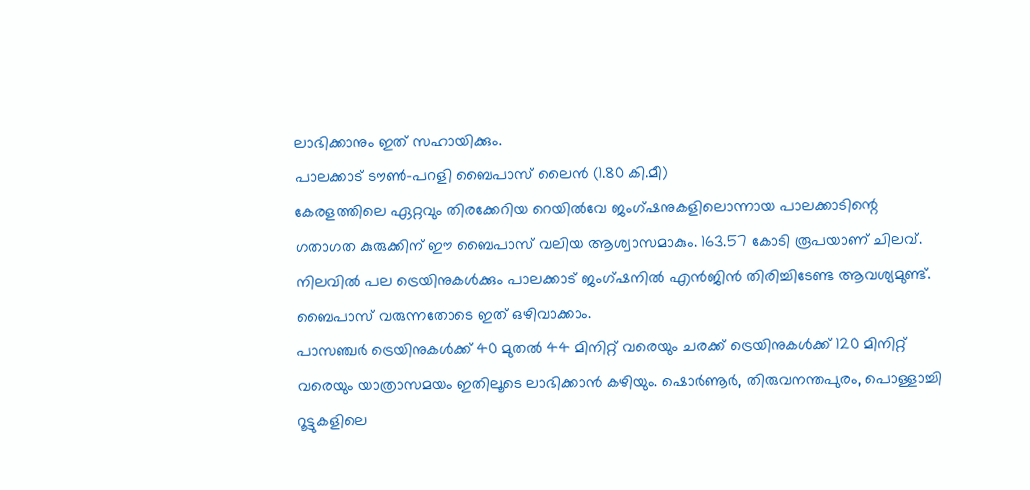ലാഭിക്കാനും ഇത് സഹായിക്കും.
പാലക്കാട് ടൗൺ–പറളി ബൈപാസ് ലൈൻ (1.80 കി.മീ)
കേരളത്തിലെ ഏറ്റവും തിരക്കേറിയ റെയിൽവേ ജംഗ്ഷനുകളിലൊന്നായ പാലക്കാടിന്റെ ഗതാഗത കുരുക്കിന് ഈ ബൈപാസ് വലിയ ആശ്വാസമാകും. 163.57 കോടി രൂപയാണ് ചിലവ്. നിലവിൽ പല ട്രെയിനുകൾക്കും പാലക്കാട് ജംഗ്ഷനിൽ എൻജിൻ തിരിച്ചിടേണ്ട ആവശ്യമുണ്ട്. ബൈപാസ് വരുന്നതോടെ ഇത് ഒഴിവാക്കാം.
പാസഞ്ചർ ട്രെയിനുകൾക്ക് 40 മുതൽ 44 മിനിറ്റ് വരെയും ചരക്ക് ട്രെയിനുകൾക്ക് 120 മിനിറ്റ് വരെയും യാത്രാസമയം ഇതിലൂടെ ലാഭിക്കാൻ കഴിയും. ഷൊർണൂർ, തിരുവനന്തപുരം, പൊള്ളാച്ചി റൂട്ടുകളിലെ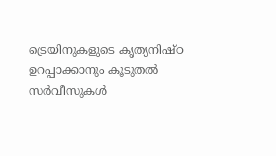ട്രെയിനുകളുടെ കൃത്യനിഷ്ഠ ഉറപ്പാക്കാനും കൂടുതൽ സർവീസുകൾ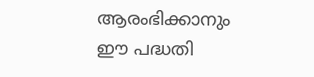ആരംഭിക്കാനും ഈ പദ്ധതി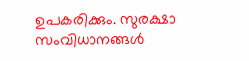ഉപകരിക്കും. സുരക്ഷാ സംവിധാനങ്ങൾ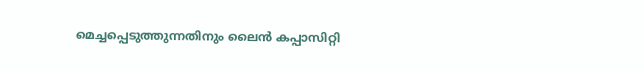മെച്ചപ്പെടുത്തുന്നതിനും ലൈൻ കപ്പാസിറ്റി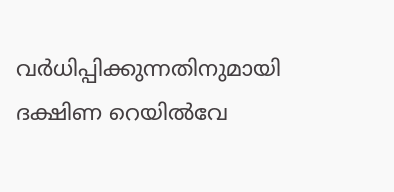വർധിപ്പിക്കുന്നതിനുമായി ദക്ഷിണ റെയിൽവേ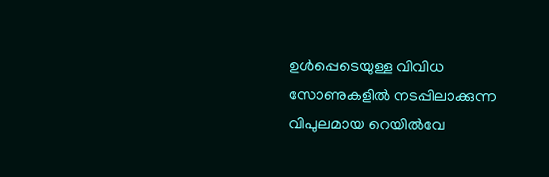ഉൾപ്പെടെയുള്ള വിവിധ സോണുകളിൽ നടപ്പിലാക്കുന്ന വിപുലമായ റെയിൽവേ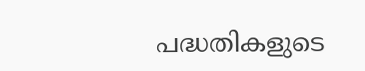പദ്ധതികളുടെ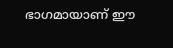ഭാഗമായാണ് ഈ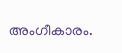അംഗീകാരം.